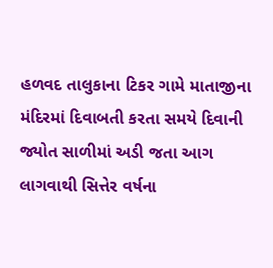હળવદ તાલુકાના ટિકર ગામે માતાજીના મંદિરમાં દિવાબતી કરતા સમયે દિવાની જ્યોત સાળીમાં અડી જતા આગ લાગવાથી સિત્તેર વર્ષના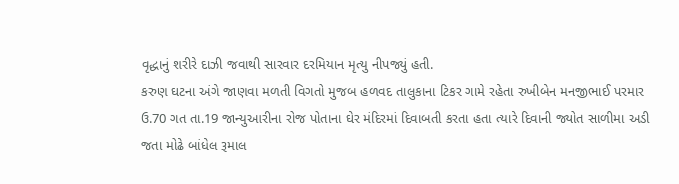વૃદ્ધાનું શરીરે દાઝી જવાથી સારવાર દરમિયાન મૃત્યુ નીપજ્યું હતી.
કરુણ ઘટના અંગે જાણવા મળતી વિગતો મુજબ હળવદ તાલુકાના ટિકર ગામે રહેતા રુખીબેન મનજીભાઈ પરમાર ઉ.70 ગત તા.19 જાન્યુઆરીના રોજ પોતાના ઘેર મંદિરમાં દિવાબતી કરતા હતા ત્યારે દિવાની જ્યોત સાળીમા અડી જતા મોઢે બાંધેલ રૂમાલ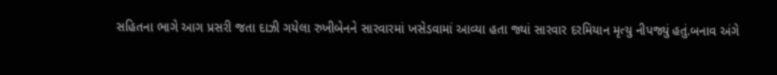સહિતના ભાગે આગ પ્રસરી જતા દાઝી ગયેલા રુખીબેનને સારવારમાં ખસેડવામાં આવ્યા હતા જ્યાં સારવાર દરમિયાન મૃત્યુ નીપજ્યું હતું.બનાવ અંગે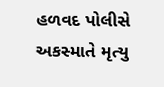હળવદ પોલીસે અકસ્માતે મૃત્યુ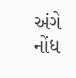અંગે નોંધ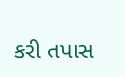કરી તપાસ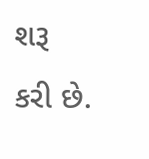શરૂ કરી છે.